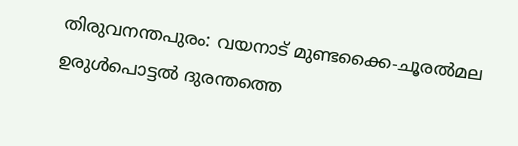തിരുവനന്തപുരം: വയനാട് മുണ്ടക്കൈ-ചൂരൽമല ഉരുൾപൊട്ടൽ ദുരന്തത്തെ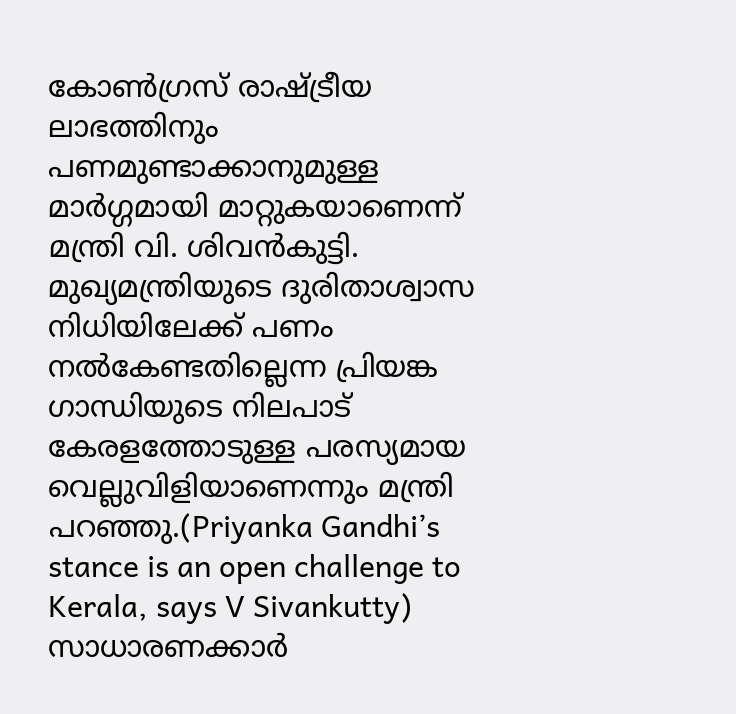കോൺഗ്രസ് രാഷ്ട്രീയ ലാഭത്തിനും പണമുണ്ടാക്കാനുമുള്ള മാർഗ്ഗമായി മാറ്റുകയാണെന്ന് മന്ത്രി വി. ശിവൻകുട്ടി. മുഖ്യമന്ത്രിയുടെ ദുരിതാശ്വാസ നിധിയിലേക്ക് പണം നൽകേണ്ടതില്ലെന്ന പ്രിയങ്ക ഗാന്ധിയുടെ നിലപാട് കേരളത്തോടുള്ള പരസ്യമായ വെല്ലുവിളിയാണെന്നും മന്ത്രി പറഞ്ഞു.(Priyanka Gandhi’s stance is an open challenge to Kerala, says V Sivankutty)
സാധാരണക്കാർ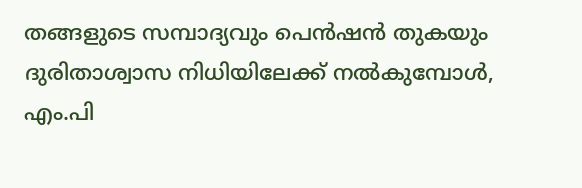തങ്ങളുടെ സമ്പാദ്യവും പെൻഷൻ തുകയും ദുരിതാശ്വാസ നിധിയിലേക്ക് നൽകുമ്പോൾ, എം.പി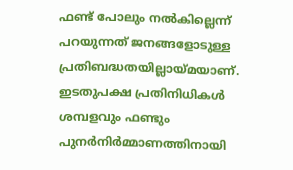ഫണ്ട് പോലും നൽകില്ലെന്ന് പറയുന്നത് ജനങ്ങളോടുള്ള പ്രതിബദ്ധതയില്ലായ്മയാണ്. ഇടതുപക്ഷ പ്രതിനിധികൾ ശമ്പളവും ഫണ്ടും പുനർനിർമ്മാണത്തിനായി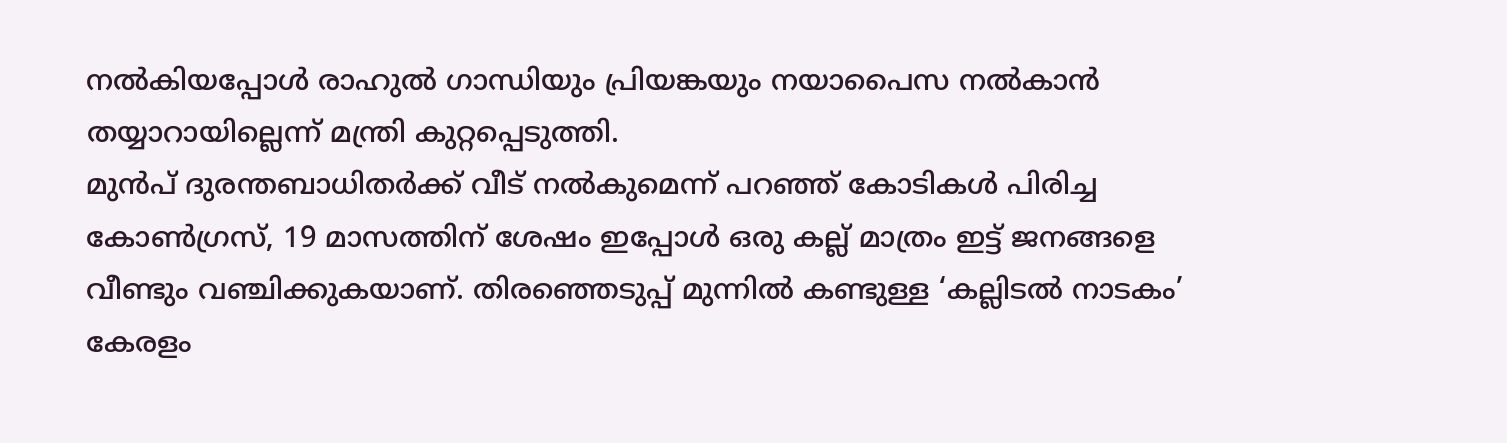നൽകിയപ്പോൾ രാഹുൽ ഗാന്ധിയും പ്രിയങ്കയും നയാപൈസ നൽകാൻ തയ്യാറായില്ലെന്ന് മന്ത്രി കുറ്റപ്പെടുത്തി.
മുൻപ് ദുരന്തബാധിതർക്ക് വീട് നൽകുമെന്ന് പറഞ്ഞ് കോടികൾ പിരിച്ച കോൺഗ്രസ്, 19 മാസത്തിന് ശേഷം ഇപ്പോൾ ഒരു കല്ല് മാത്രം ഇട്ട് ജനങ്ങളെ വീണ്ടും വഞ്ചിക്കുകയാണ്. തിരഞ്ഞെടുപ്പ് മുന്നിൽ കണ്ടുള്ള ‘കല്ലിടൽ നാടകം’ കേരളം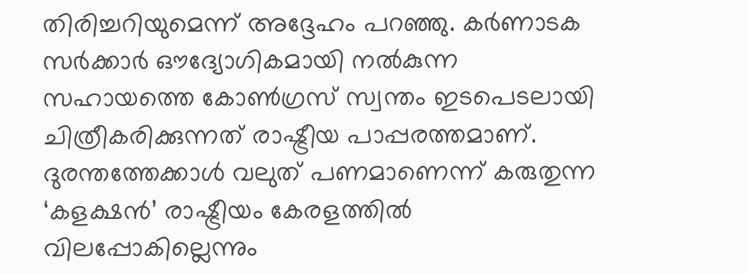തിരിച്ചറിയുമെന്ന് അദ്ദേഹം പറഞ്ഞു. കർണാടക സർക്കാർ ഔദ്യോഗികമായി നൽകുന്ന സഹായത്തെ കോൺഗ്രസ് സ്വന്തം ഇടപെടലായി ചിത്രീകരിക്കുന്നത് രാഷ്ട്രീയ പാപ്പരത്തമാണ്. ദുരന്തത്തേക്കാൾ വലുത് പണമാണെന്ന് കരുതുന്ന ‘കളക്ഷൻ’ രാഷ്ട്രീയം കേരളത്തിൽ വിലപ്പോകില്ലെന്നും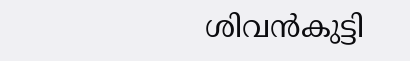ശിവൻകുട്ടി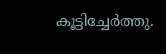കൂട്ടിച്ചേർത്തു.